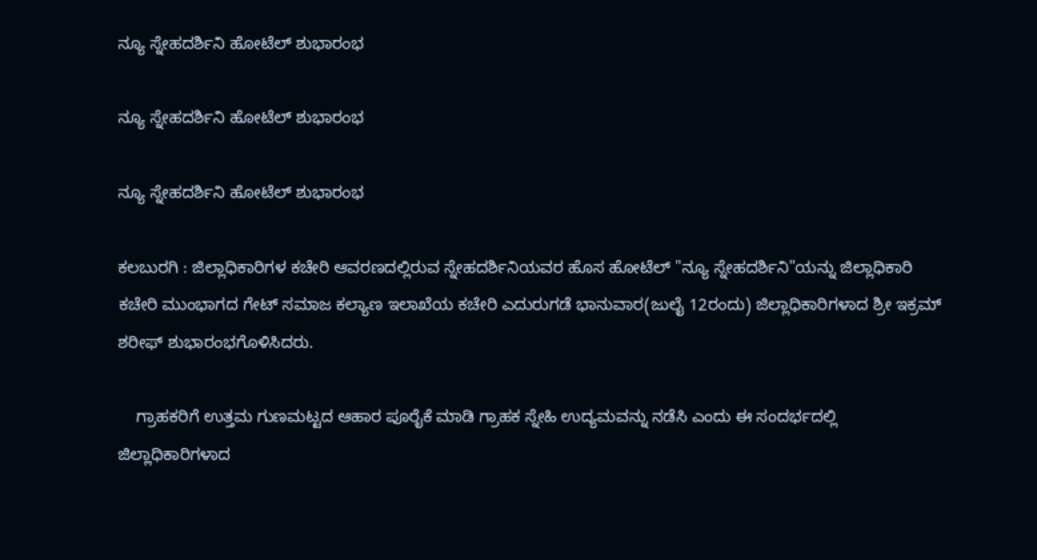ನ್ಯೂ ಸ್ನೇಹದರ್ಶಿನಿ ಹೋಟೆಲ್ ಶುಭಾರಂಭ

ನ್ಯೂ ಸ್ನೇಹದರ್ಶಿನಿ ಹೋಟೆಲ್ ಶುಭಾರಂಭ

ನ್ಯೂ ಸ್ನೇಹದರ್ಶಿನಿ ಹೋಟೆಲ್ ಶುಭಾರಂಭ

ಕಲಬುರಗಿ : ಜಿಲ್ಲಾಧಿಕಾರಿಗಳ ಕಚೇರಿ ಆವರಣದಲ್ಲಿರುವ ಸ್ನೇಹದರ್ಶಿನಿಯವರ ಹೊಸ ಹೋಟೆಲ್ "ನ್ಯೂ ಸ್ನೇಹದರ್ಶಿನಿ"ಯನ್ನು ಜಿಲ್ಲಾಧಿಕಾರಿ ಕಚೇರಿ ಮುಂಭಾಗದ ಗೇಟ್ ಸಮಾಜ ಕಲ್ಯಾಣ ಇಲಾಖೆಯ ಕಚೇರಿ ಎದುರುಗಡೆ ಭಾನುವಾರ(ಜುಲೈ 12ರಂದು) ಜಿಲ್ಲಾಧಿಕಾರಿಗಳಾದ ಶ್ರೀ ಇಕ್ರಮ್ ಶರೀಫ್ ಶುಭಾರಂಭಗೊಳಿಸಿದರು.

    ಗ್ರಾಹಕರಿಗೆ ಉತ್ತಮ ಗುಣಮಟ್ಟದ ಆಹಾರ ಪೂರೈಕೆ ಮಾಡಿ ಗ್ರಾಹಕ ಸ್ನೇಹಿ ಉದ್ಯಮವನ್ನು ನಡೆಸಿ ಎಂದು ಈ ಸಂದರ್ಭದಲ್ಲಿ ಜಿಲ್ಲಾಧಿಕಾರಿಗಳಾದ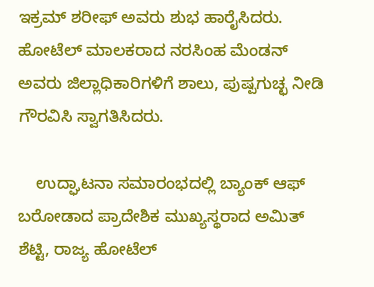ಇಕ್ರಮ್ ಶರೀಫ್ ಅವರು ಶುಭ ಹಾರೈಸಿದರು. ಹೋಟೆಲ್ ಮಾಲಕರಾದ ನರಸಿಂಹ ಮೆಂಡನ್ ಅವರು ಜಿಲ್ಲಾಧಿಕಾರಿಗಳಿಗೆ ಶಾಲು, ಪುಷ್ಪಗುಚ್ಛ ನೀಡಿ ಗೌರವಿಸಿ ಸ್ವಾಗತಿಸಿದರು.

    ಉದ್ಘಾಟನಾ ಸಮಾರಂಭದಲ್ಲಿ ಬ್ಯಾಂಕ್ ಆಫ್ ಬರೋಡಾದ ಪ್ರಾದೇಶಿಕ ಮುಖ್ಯಸ್ಥರಾದ ಅಮಿತ್ ಶೆಟ್ಟಿ, ರಾಜ್ಯ ಹೋಟೆಲ್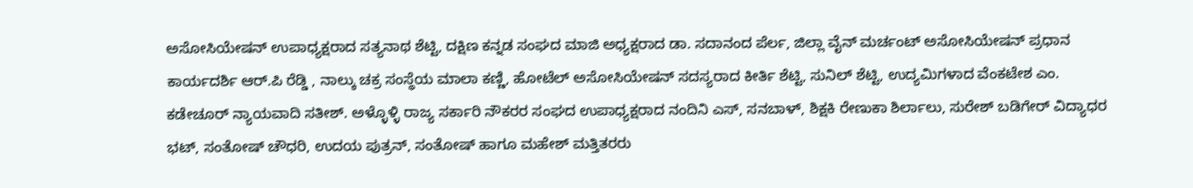ಅಸೋಸಿಯೇಷನ್ ಉಪಾಧ್ಯಕ್ಷರಾದ ಸತ್ಯನಾಥ ಶೆಟ್ಟಿ, ದಕ್ಷಿಣ ಕನ್ನಡ ಸಂಘದ ಮಾಜಿ ಅಧ್ಯಕ್ಷರಾದ ಡಾ. ಸದಾನಂದ ಪೆರ್ಲ, ಜಿಲ್ಲಾ ವೈನ್ ಮರ್ಚಂಟ್ ಅಸೋಸಿಯೇಷನ್ ಪ್ರಧಾನ ಕಾರ್ಯದರ್ಶಿ ಆರ್‌.ಪಿ ರೆಡ್ಡಿ , ನಾಲ್ಕು ಚಕ್ರ ಸಂಸ್ಥೆಯ ಮಾಲಾ ಕಣ್ಣಿ, ಹೋಟೆಲ್ ಅಸೋಸಿಯೇಷನ್ ಸದಸ್ಯರಾದ ಕೀರ್ತಿ ಶೆಟ್ಟಿ, ಸುನಿಲ್ ಶೆಟ್ಟಿ, ಉದ್ಯಮಿಗಳಾದ ವೆಂಕಟೇಶ ಎಂ. ಕಡೇಚೂರ್ ನ್ಯಾಯವಾದಿ ಸತೀಶ್. ಅಳ್ಳೊಳ್ಳಿ ರಾಜ್ಯ ಸರ್ಕಾರಿ ನೌಕರರ ಸಂಘದ ಉಪಾಧ್ಯಕ್ಷರಾದ ನಂದಿನಿ ಎಸ್, ಸನಬಾಳ್, ಶಿಕ್ಷಕಿ ರೇಣುಕಾ ಶಿರ್ಲಾಲು, ಸುರೇಶ್ ಬಡಿಗೇರ್ ವಿದ್ಯಾಧರ ಭಟ್, ಸಂತೋಷ್ ಚೌಧರಿ, ಉದಯ ಪುತ್ರನ್, ಸಂತೋಷ್ ಹಾಗೂ ಮಹೇಶ್ ಮತ್ತಿತರರು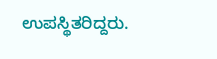ಉಪಸ್ಥಿತರಿದ್ದರು.